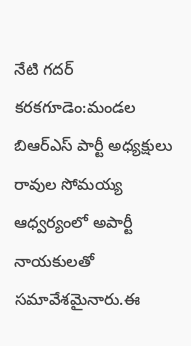నేటి గదర్ కరకగూడెం:మండల బిఆర్ఎస్ పార్టీ అధ్యక్షులు రావుల సోమయ్య ఆధ్వర్యంలో అపార్టీ నాయకులతో సమావేశమైనారు.ఈ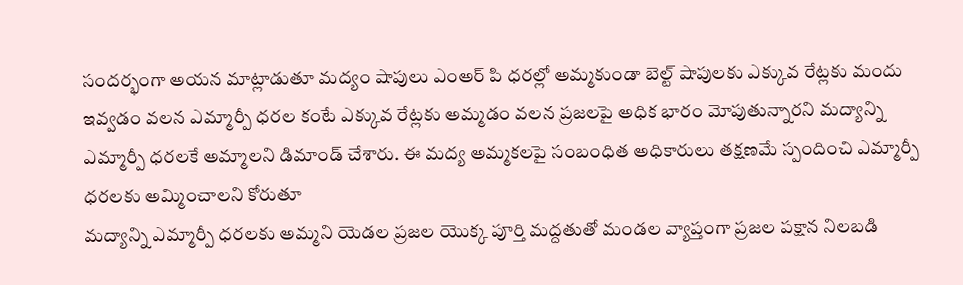సందర్భంగా అయన మాట్లాడుతూ మద్యం షాపులు ఎంఅర్ పి ధరల్లో అమ్మకుండా బెల్ట్ షాపులకు ఎక్కువ రేట్లకు మందు ఇవ్వడం వలన ఎమ్మార్పీ ధరల కంటే ఎక్కువ రేట్లకు అమ్మడం వలన ప్రజలపై అధిక భారం మోపుతున్నారని మద్యాన్ని ఎమ్మార్పీ ధరలకే అమ్మాలని డిమాండ్ చేశారు. ఈ మద్య అమ్మకలపై సంబంధిత అధికారులు తక్షణమే స్పందించి ఎమ్మార్పీ ధరలకు అమ్మించాలని కోరుతూ
మద్యాన్ని ఎమ్మార్పీ ధరలకు అమ్మని యెడల ప్రజల యొక్క పూర్తి మద్దతుతో మండల వ్యాప్తంగా ప్రజల పక్షాన నిలబడి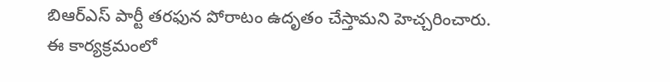బిఆర్ఎస్ పార్టీ తరఫున పోరాటం ఉదృతం చేస్తామని హెచ్చరించారు.
ఈ కార్యక్రమంలో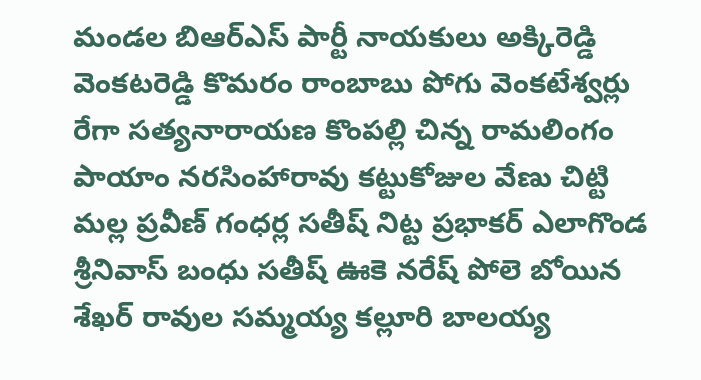మండల బిఆర్ఎస్ పార్టీ నాయకులు అక్కిరెడ్డి వెంకటరెడ్డి కొమరం రాంబాబు పోగు వెంకటేశ్వర్లు రేగా సత్యనారాయణ కొంపల్లి చిన్న రామలింగం పాయాం నరసింహారావు కట్టుకోజుల వేణు చిట్టి మల్ల ప్రవీణ్ గంధర్ల సతీష్ నిట్ట ప్రభాకర్ ఎలాగొండ శ్రీనివాస్ బంధు సతీష్ ఊకె నరేష్ పోలె బోయిన శేఖర్ రావుల సమ్మయ్య కల్లూరి బాలయ్య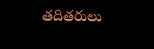తదితరులు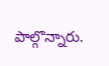పాల్గొన్నారు.